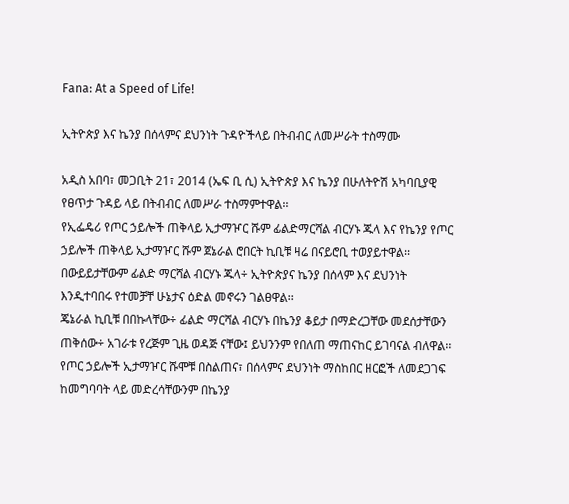Fana: At a Speed of Life!

ኢትዮጵያ እና ኬንያ በሰላምና ደህንነት ጉዳዮችላይ በትብብር ለመሥራት ተስማሙ

አዲስ አበባ፣ መጋቢት 21፣ 2014 (ኤፍ ቢ ሲ) ኢትዮጵያ እና ኬንያ በሁለትዮሽ አካባቢያዊ የፀጥታ ጉዳይ ላይ በትብብር ለመሥራ ተስማምተዋል፡፡
የኢፌዴሪ የጦር ኃይሎች ጠቅላይ ኢታማዦር ሹም ፊልድማርሻል ብርሃኑ ጁላ እና የኬንያ የጦር ኃይሎች ጠቅላይ ኢታማዦር ሹም ጀኔራል ሮበርት ኪቢቹ ዛሬ በናይሮቢ ተወያይተዋል፡፡
በውይይታቸውም ፊልድ ማርሻል ብርሃኑ ጁላ÷ ኢትዮጵያና ኬንያ በሰላም እና ደህንነት እንዲተባበሩ የተመቻቸ ሁኔታና ዕድል መኖሩን ገልፀዋል፡፡
ጄኔራል ኪቢቹ በበኩላቸው÷ ፊልድ ማርሻል ብርሃኑ በኬንያ ቆይታ በማድረጋቸው መደሰታቸውን ጠቅሰው÷ አገራቱ የረጅም ጊዜ ወዳጅ ናቸው፤ ይህንንም የበለጠ ማጠናከር ይገባናል ብለዋል፡፡
የጦር ኃይሎች ኢታማዦር ሹሞቹ በስልጠና፣ በሰላምና ደህንነት ማስከበር ዘርፎች ለመደጋገፍ ከመግባባት ላይ መድረሳቸውንም በኬንያ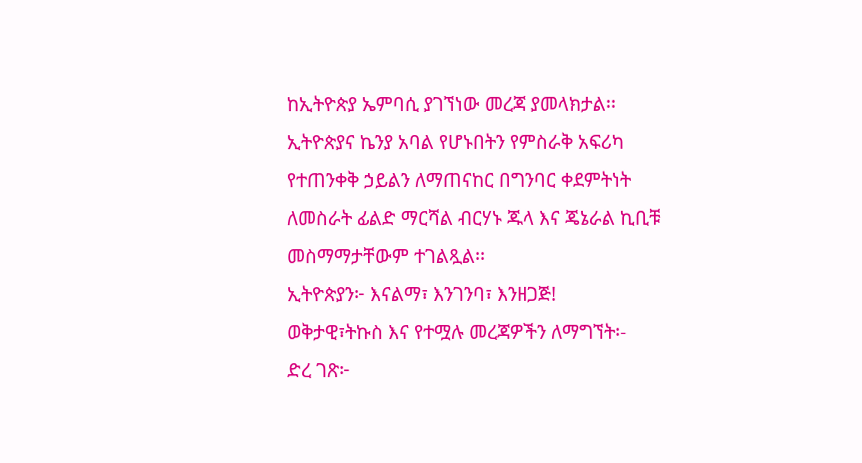ከኢትዮጵያ ኤምባሲ ያገኘነው መረጃ ያመላክታል፡፡
ኢትዮጵያና ኬንያ አባል የሆኑበትን የምስራቅ አፍሪካ የተጠንቀቅ ኃይልን ለማጠናከር በግንባር ቀደምትነት ለመስራት ፊልድ ማርሻል ብርሃኑ ጁላ እና ጄኔራል ኪቢቹ መስማማታቸውም ተገልጿል፡፡
ኢትዮጵያን፦ እናልማ፣ እንገንባ፣ እንዘጋጅ!
ወቅታዊ፣ትኩስ እና የተሟሉ መረጃዎችን ለማግኘት፡-
ድረ ገጽ፦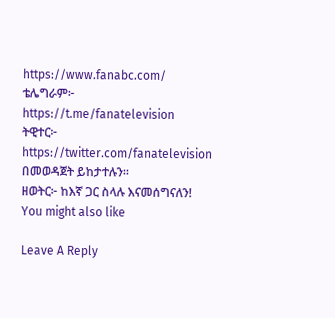https://www.fanabc.com/
ቴሌግራም፦ https://t.me/fanatelevision
ትዊተር፦ https://twitter.com/fanatelevision በመወዳጀት ይከታተሉን፡፡
ዘወትር፦ ከእኛ ጋር ስላሉ እናመሰግናለን!
You might also like

Leave A Reply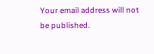Your email address will not be published.